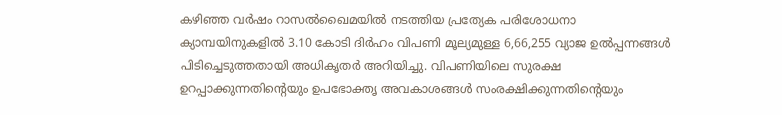കഴിഞ്ഞ വർഷം റാസൽഖൈമയിൽ നടത്തിയ പ്രത്യേക പരിശോധനാ ക്യാമ്പയിനുകളിൽ 3.10 കോടി ദിർഹം വിപണി മൂല്യമുള്ള 6,66,255 വ്യാജ ഉൽപ്പന്നങ്ങൾ പിടിച്ചെടുത്തതായി അധികൃതർ അറിയിച്ചു. വിപണിയിലെ സുരക്ഷ ഉറപ്പാക്കുന്നതിന്റെയും ഉപഭോക്തൃ അവകാശങ്ങൾ സംരക്ഷിക്കുന്നതിന്റെയും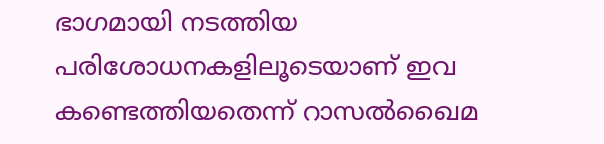ഭാഗമായി നടത്തിയ പരിശോധനകളിലൂടെയാണ് ഇവ കണ്ടെത്തിയതെന്ന് റാസൽഖൈമ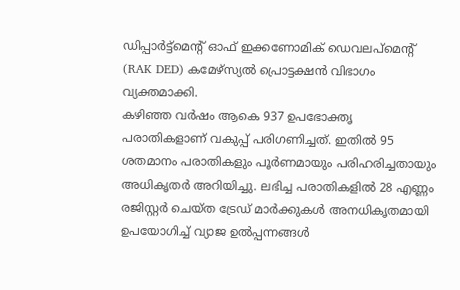ഡിപ്പാർട്ട്മെന്റ് ഓഫ് ഇക്കണോമിക് ഡെവലപ്മെന്റ് (RAK DED) കമേഴ്സ്യൽ പ്രൊട്ടക്ഷൻ വിഭാഗം വ്യക്തമാക്കി.
കഴിഞ്ഞ വർഷം ആകെ 937 ഉപഭോക്തൃ പരാതികളാണ് വകുപ്പ് പരിഗണിച്ചത്. ഇതിൽ 95 ശതമാനം പരാതികളും പൂർണമായും പരിഹരിച്ചതായും അധികൃതർ അറിയിച്ചു. ലഭിച്ച പരാതികളിൽ 28 എണ്ണം രജിസ്റ്റർ ചെയ്ത ട്രേഡ് മാർക്കുകൾ അനധികൃതമായി ഉപയോഗിച്ച് വ്യാജ ഉൽപ്പന്നങ്ങൾ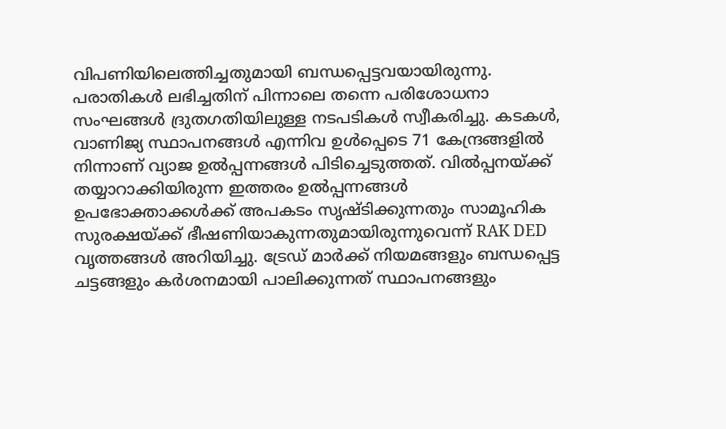വിപണിയിലെത്തിച്ചതുമായി ബന്ധപ്പെട്ടവയായിരുന്നു.
പരാതികൾ ലഭിച്ചതിന് പിന്നാലെ തന്നെ പരിശോധനാ സംഘങ്ങൾ ദ്രുതഗതിയിലുള്ള നടപടികൾ സ്വീകരിച്ചു. കടകൾ, വാണിജ്യ സ്ഥാപനങ്ങൾ എന്നിവ ഉൾപ്പെടെ 71 കേന്ദ്രങ്ങളിൽ നിന്നാണ് വ്യാജ ഉൽപ്പന്നങ്ങൾ പിടിച്ചെടുത്തത്. വിൽപ്പനയ്ക്ക് തയ്യാറാക്കിയിരുന്ന ഇത്തരം ഉൽപ്പന്നങ്ങൾ ഉപഭോക്താക്കൾക്ക് അപകടം സൃഷ്ടിക്കുന്നതും സാമൂഹിക സുരക്ഷയ്ക്ക് ഭീഷണിയാകുന്നതുമായിരുന്നുവെന്ന് RAK DED വൃത്തങ്ങൾ അറിയിച്ചു. ട്രേഡ് മാർക്ക് നിയമങ്ങളും ബന്ധപ്പെട്ട ചട്ടങ്ങളും കർശനമായി പാലിക്കുന്നത് സ്ഥാപനങ്ങളും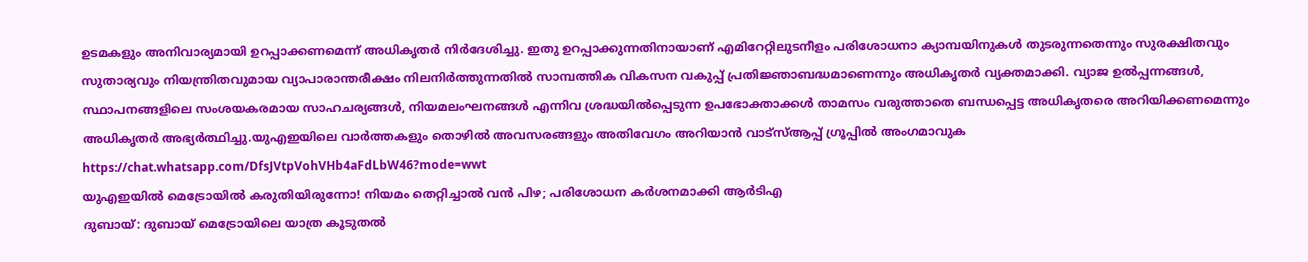ഉടമകളും അനിവാര്യമായി ഉറപ്പാക്കണമെന്ന് അധികൃതർ നിർദേശിച്ചു. ഇതു ഉറപ്പാക്കുന്നതിനായാണ് എമിറേറ്റിലുടനീളം പരിശോധനാ ക്യാമ്പയിനുകൾ തുടരുന്നതെന്നും സുരക്ഷിതവും സുതാര്യവും നിയന്ത്രിതവുമായ വ്യാപാരാന്തരീക്ഷം നിലനിർത്തുന്നതിൽ സാമ്പത്തിക വികസന വകുപ്പ് പ്രതിജ്ഞാബദ്ധമാണെന്നും അധികൃതർ വ്യക്തമാക്കി. വ്യാജ ഉൽപ്പന്നങ്ങൾ, സ്ഥാപനങ്ങളിലെ സംശയകരമായ സാഹചര്യങ്ങൾ, നിയമലംഘനങ്ങൾ എന്നിവ ശ്രദ്ധയിൽപ്പെടുന്ന ഉപഭോക്താക്കൾ താമസം വരുത്താതെ ബന്ധപ്പെട്ട അധികൃതരെ അറിയിക്കണമെന്നും അധികൃതർ അഭ്യർത്ഥിച്ചു.യുഎഇയിലെ വാർത്തകളും തൊഴിൽ അവസരങ്ങളും അതിവേഗം അറിയാൻ വാട്സ്ആപ്പ് ഗ്രൂപ്പിൽ അംഗമാവുക https://chat.whatsapp.com/DfsJVtpVohVHb4aFdLbW46?mode=wwt
യുഎഇയിൽ മെട്രോയിൽ കരുതിയിരുന്നോ! നിയമം തെറ്റിച്ചാൽ വൻ പിഴ; പരിശോധന കർശനമാക്കി ആർടിഎ
ദുബായ്: ദുബായ് മെട്രോയിലെ യാത്ര കൂടുതൽ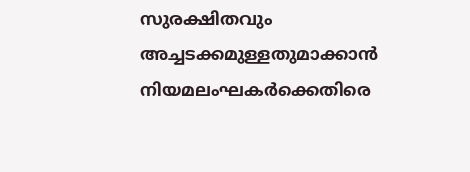സുരക്ഷിതവും അച്ചടക്കമുള്ളതുമാക്കാൻ നിയമലംഘകർക്കെതിരെ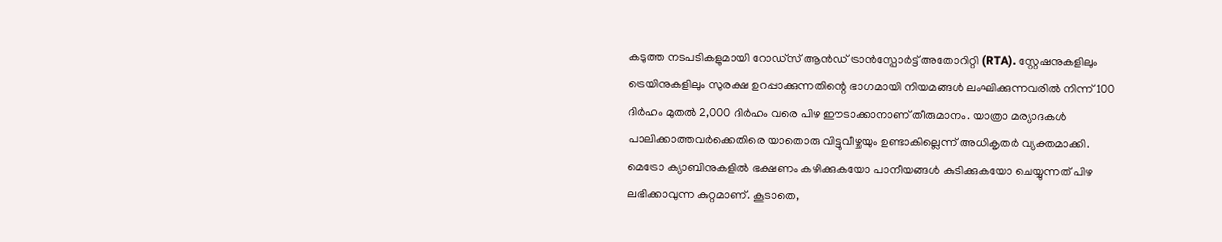കടുത്ത നടപടികളുമായി റോഡ്സ് ആൻഡ് ട്രാൻസ്പോർട്ട് അതോറിറ്റി (RTA). സ്റ്റേഷനുകളിലും ട്രെയിനുകളിലും സുരക്ഷ ഉറപ്പാക്കുന്നതിന്റെ ഭാഗമായി നിയമങ്ങൾ ലംഘിക്കുന്നവരിൽ നിന്ന് 100 ദിർഹം മുതൽ 2,000 ദിർഹം വരെ പിഴ ഈടാക്കാനാണ് തീരുമാനം. യാത്രാ മര്യാദകൾ പാലിക്കാത്തവർക്കെതിരെ യാതൊരു വിട്ടുവീഴ്ചയും ഉണ്ടാകില്ലെന്ന് അധികൃതർ വ്യക്തമാക്കി.
മെട്രോ ക്യാബിനുകളിൽ ഭക്ഷണം കഴിക്കുകയോ പാനീയങ്ങൾ കുടിക്കുകയോ ചെയ്യുന്നത് പിഴ ലഭിക്കാവുന്ന കുറ്റമാണ്. കൂടാതെ,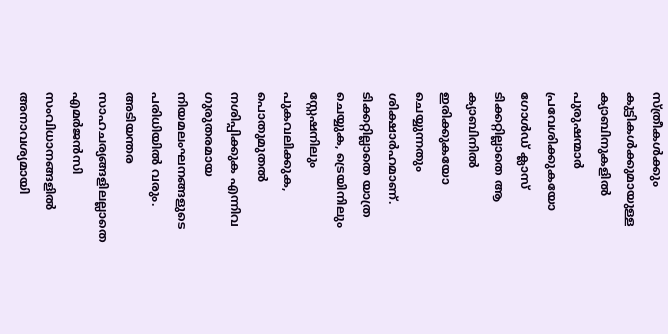സ്ത്രീകൾക്കും കുട്ടികൾക്കുമായുള്ള ക്യാബിനുകളിൽ പുരുഷന്മാർ പ്രവേശിക്കുകയോ ഗോൾഡ് ക്ലാസ് ടിക്കറ്റില്ലാതെ ആ ക്യാബിനിൽ ഇരിക്കുകയോ ചെയ്യുന്നതും ശിക്ഷാർഹമാണ്. ടിക്കറ്റില്ലാതെ യാത്ര ചെയ്യുക, ട്രെയിനിലും സ്റ്റേഷനിലും പുകവലിക്കുക, പൊതുമുതൽ നശിപ്പിക്കുക എന്നിവ ഗുരുതരമായ നിയമലംഘനങ്ങളുടെ പരിധിയിൽ വരും.
അടിയന്തര സാഹചര്യങ്ങളിലല്ലാതെ എമർജൻസി സംവിധാനങ്ങളിൽ അനാവശ്യമായി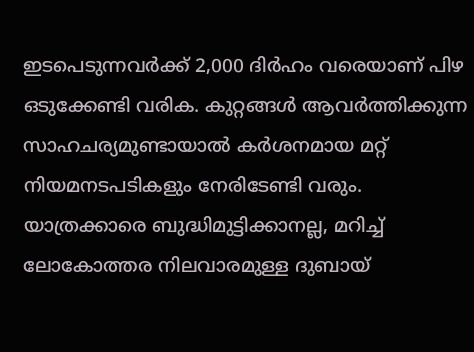ഇടപെടുന്നവർക്ക് 2,000 ദിർഹം വരെയാണ് പിഴ ഒടുക്കേണ്ടി വരിക. കുറ്റങ്ങൾ ആവർത്തിക്കുന്ന സാഹചര്യമുണ്ടായാൽ കർശനമായ മറ്റ് നിയമനടപടികളും നേരിടേണ്ടി വരും. യാത്രക്കാരെ ബുദ്ധിമുട്ടിക്കാനല്ല, മറിച്ച് ലോകോത്തര നിലവാരമുള്ള ദുബായ്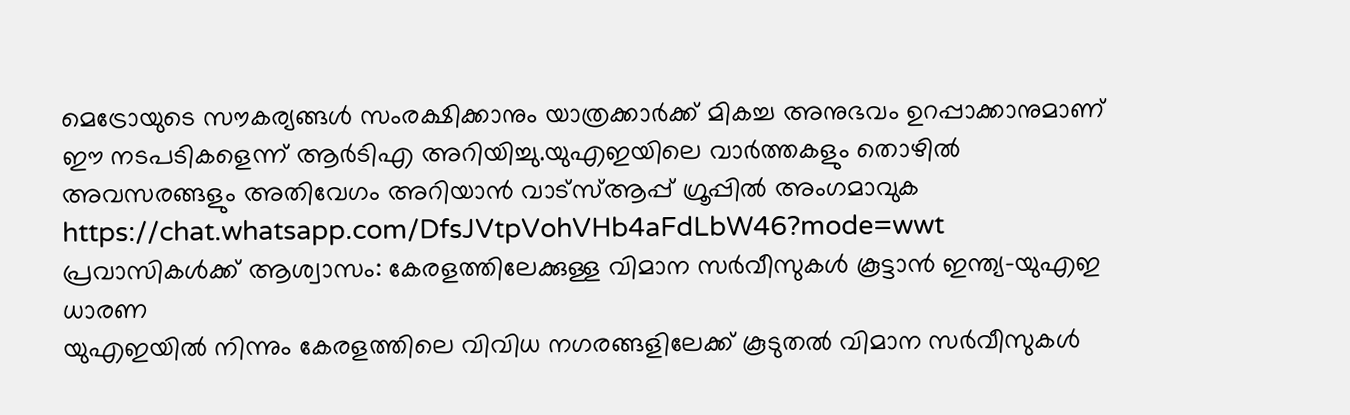മെട്രോയുടെ സൗകര്യങ്ങൾ സംരക്ഷിക്കാനും യാത്രക്കാർക്ക് മികച്ച അനുഭവം ഉറപ്പാക്കാനുമാണ് ഈ നടപടികളെന്ന് ആർടിഎ അറിയിച്ചു.യുഎഇയിലെ വാർത്തകളും തൊഴിൽ അവസരങ്ങളും അതിവേഗം അറിയാൻ വാട്സ്ആപ്പ് ഗ്രൂപ്പിൽ അംഗമാവുക https://chat.whatsapp.com/DfsJVtpVohVHb4aFdLbW46?mode=wwt
പ്രവാസികൾക്ക് ആശ്വാസം: കേരളത്തിലേക്കുള്ള വിമാന സർവീസുകൾ കൂട്ടാൻ ഇന്ത്യ-യുഎഇ ധാരണ
യുഎഇയിൽ നിന്നും കേരളത്തിലെ വിവിധ നഗരങ്ങളിലേക്ക് കൂടുതൽ വിമാന സർവീസുകൾ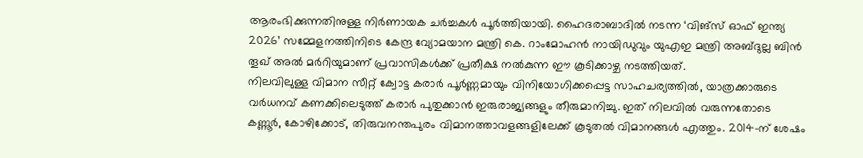ആരംഭിക്കുന്നതിനുള്ള നിർണായക ചർച്ചകൾ പൂർത്തിയായി. ഹൈദരാബാദിൽ നടന്ന ‘വിങ്സ് ഓഫ് ഇന്ത്യ 2026’ സമ്മേളനത്തിനിടെ കേന്ദ്ര വ്യോമയാന മന്ത്രി കെ. റാംമോഹൻ നായിഡുവും യുഎഇ മന്ത്രി അബ്ദുല്ല ബിൻ തൂഖ് അൽ മർറിയുമാണ് പ്രവാസികൾക്ക് പ്രതീക്ഷ നൽകുന്ന ഈ കൂടിക്കാഴ്ച നടത്തിയത്.
നിലവിലുള്ള വിമാന സീറ്റ് ക്വോട്ട കരാർ പൂർണ്ണമായും വിനിയോഗിക്കപ്പെട്ട സാഹചര്യത്തിൽ, യാത്രക്കാരുടെ വർധനവ് കണക്കിലെടുത്ത് കരാർ പുതുക്കാൻ ഇരുരാജ്യങ്ങളും തീരുമാനിച്ചു. ഇത് നിലവിൽ വരുന്നതോടെ കണ്ണൂർ, കോഴിക്കോട്, തിരുവനന്തപുരം വിമാനത്താവളങ്ങളിലേക്ക് കൂടുതൽ വിമാനങ്ങൾ എത്തും. 2014-ന് ശേഷം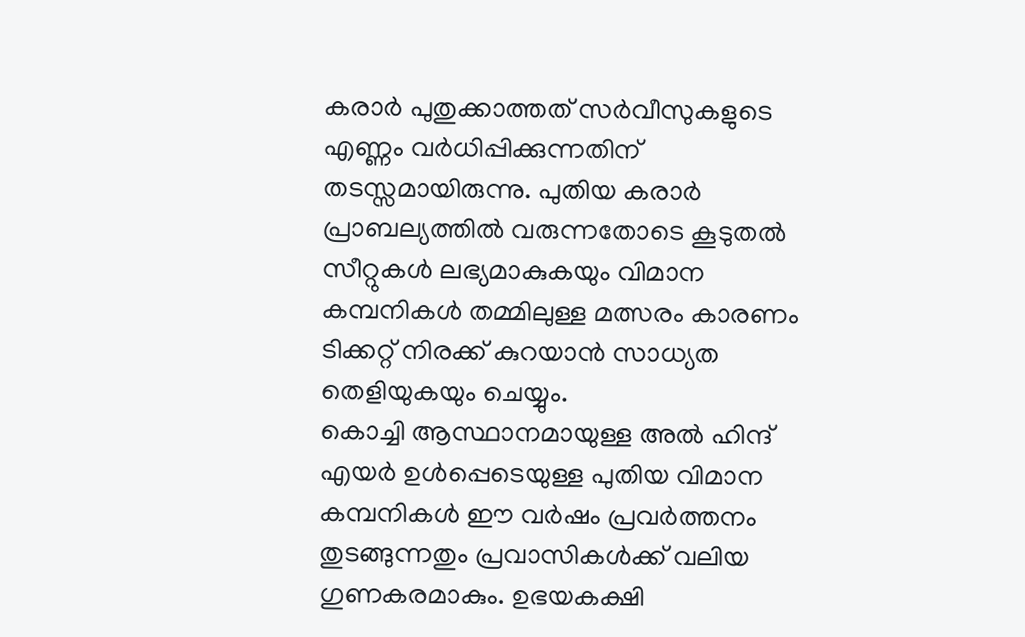കരാർ പുതുക്കാത്തത് സർവീസുകളുടെ എണ്ണം വർധിപ്പിക്കുന്നതിന് തടസ്സമായിരുന്നു. പുതിയ കരാർ പ്രാബല്യത്തിൽ വരുന്നതോടെ കൂടുതൽ സീറ്റുകൾ ലഭ്യമാകുകയും വിമാന കമ്പനികൾ തമ്മിലുള്ള മത്സരം കാരണം ടിക്കറ്റ് നിരക്ക് കുറയാൻ സാധ്യത തെളിയുകയും ചെയ്യും.
കൊച്ചി ആസ്ഥാനമായുള്ള അൽ ഹിന്ദ് എയർ ഉൾപ്പെടെയുള്ള പുതിയ വിമാന കമ്പനികൾ ഈ വർഷം പ്രവർത്തനം തുടങ്ങുന്നതും പ്രവാസികൾക്ക് വലിയ ഗുണകരമാകും. ഉഭയകക്ഷി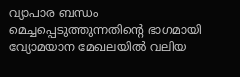വ്യാപാര ബന്ധം മെച്ചപ്പെടുത്തുന്നതിന്റെ ഭാഗമായി വ്യോമയാന മേഖലയിൽ വലിയ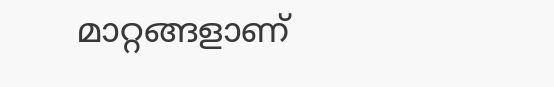മാറ്റങ്ങളാണ്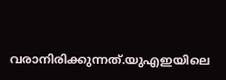വരാനിരിക്കുന്നത്.യുഎഇയിലെ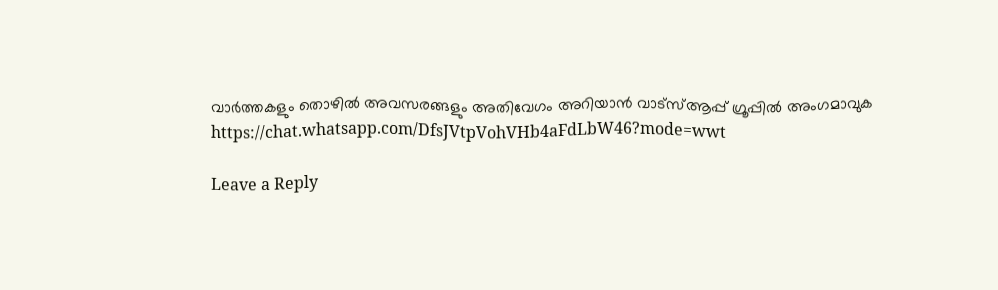വാർത്തകളും തൊഴിൽ അവസരങ്ങളും അതിവേഗം അറിയാൻ വാട്സ്ആപ്പ് ഗ്രൂപ്പിൽ അംഗമാവുക https://chat.whatsapp.com/DfsJVtpVohVHb4aFdLbW46?mode=wwt

Leave a Reply